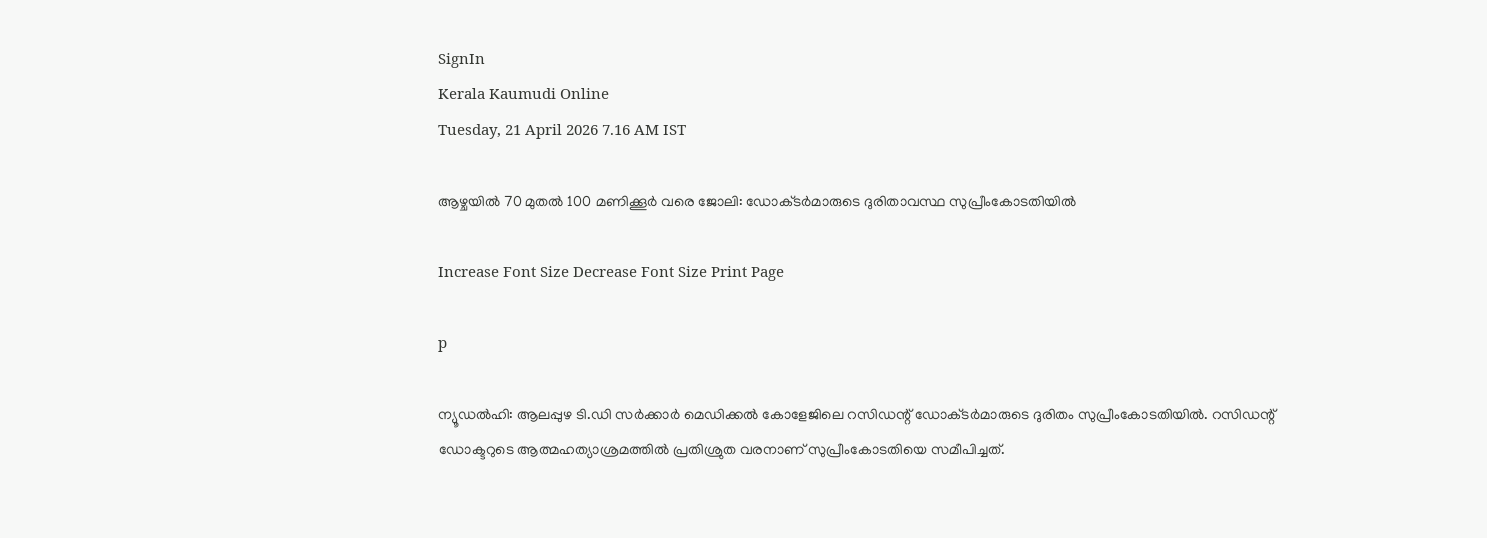SignIn
Kerala Kaumudi Online
Tuesday, 21 April 2026 7.16 AM IST

ആഴ്ചയിൽ 70 മുതൽ 100 മണിക്കൂർ വരെ ജോലി: ഡോക്‌ടർമാരുടെ ദുരിതാവസ്ഥ സുപ്രീംകോടതിയിൽ

Increase Font Size Decrease Font Size Print Page

p

ന്യൂഡൽഹി: ആലപ്പുഴ ടി.ഡി സർക്കാർ മെഡിക്കൽ കോളേജിലെ റസിഡന്റ് ഡോക്‌ടർമാരുടെ ദുരിതം സുപ്രീംകോടതിയിൽ. റസിഡന്റ് ഡോക്ടറുടെ ആത്മഹത്യാശ്രമത്തിൽ പ്രതിശ്രുത വരനാണ് സുപ്രീംകോടതിയെ സമീപിച്ചത്.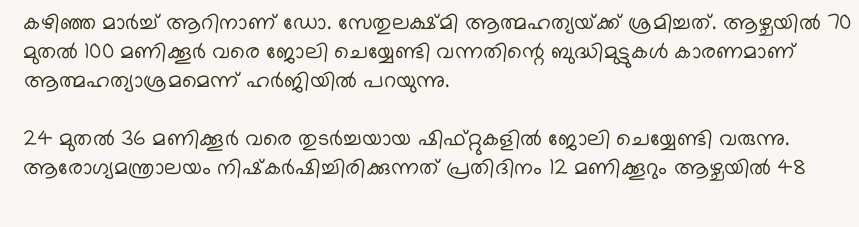കഴിഞ്ഞ മാർച്ച് ആറിനാണ് ഡോ. സേതുലക്ഷ്‌മി ആത്മഹത്യയ്‌ക്ക് ശ്രമിച്ചത്. ആഴ്ചയിൽ 70 മുതൽ 100 മണിക്കൂർ വരെ ജോലി ചെയ്യേണ്ടി വന്നതിന്റെ ബുദ്ധിമുട്ടുകൾ കാരണമാണ് ആത്മഹത്യാശ്രമമെന്ന് ഹർജിയിൽ പറയുന്നു.

24 മുതൽ 36 മണിക്കൂർ വരെ തുടർച്ചയായ ഷിഫ്റ്റുകളിൽ ജോലി ചെയ്യേണ്ടി വരുന്നു. ആരോഗ്യമന്ത്രാലയം നിഷ്‌കർഷിച്ചിരിക്കുന്നത് പ്രതിദിനം 12 മണിക്കൂറും ആഴ്ചയിൽ 48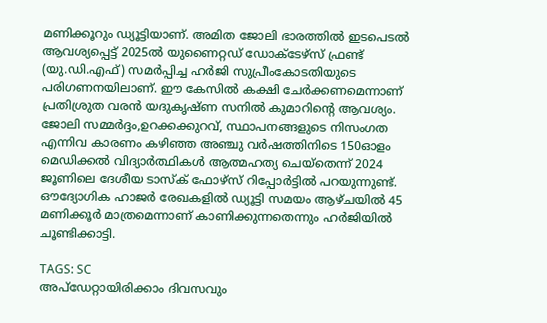മണിക്കൂറും ഡ്യൂട്ടിയാണ്. അമിത ജോലി ഭാരത്തിൽ ഇടപെടൽ ആവശ്യപ്പെട്ട് 2025ൽ യുണൈറ്റഡ് ഡോക്ടേഴ്സ് ഫ്രണ്ട് (യു.ഡി.എഫ്) സമർപ്പിച്ച ഹർജി സുപ്രീംകോടതിയുടെ പരിഗണനയിലാണ്. ഈ കേസിൽ കക്ഷി ചേർക്കണമെന്നാണ് പ്രതിശ്രുത വരൻ യദുകൃഷ്‌ണ സനിൽ കുമാറിന്റെ ആവശ്യം. ജോലി സമ്മർദ്ദം,ഉറക്കക്കുറവ്, സ്ഥാപനങ്ങളുടെ നിസംഗത എന്നിവ കാരണം കഴിഞ്ഞ അഞ്ചു വർഷത്തിനിടെ 150ഓളം മെഡിക്കൽ വിദ്യാർത്ഥികൾ ആത്മഹത്യ ചെയ്‌തെന്ന് 2024 ജൂണിലെ ദേശീയ ടാസ്‌ക് ഫോഴ്സ് റിപ്പോ‌ർട്ടിൽ പറയുന്നുണ്ട്. ഔദ്യോഗിക ഹാജർ രേഖകളിൽ ഡ്യൂട്ടി സമയം ആഴ്ചയിൽ 45 മണിക്കൂർ മാത്രമെന്നാണ് കാണിക്കുന്നതെന്നും ഹർജിയിൽ ചൂണ്ടിക്കാട്ടി.

TAGS: SC
അപ്ഡേറ്റായിരിക്കാം ദിവസവും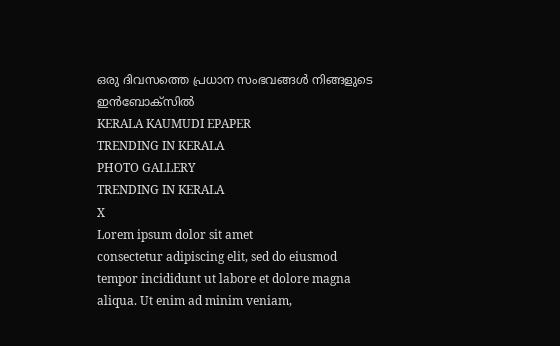ഒരു ദിവസത്തെ പ്രധാന സംഭവങ്ങൾ നിങ്ങളുടെ ഇൻബോക്സിൽ
KERALA KAUMUDI EPAPER
TRENDING IN KERALA
PHOTO GALLERY
TRENDING IN KERALA
X
Lorem ipsum dolor sit amet
consectetur adipiscing elit, sed do eiusmod tempor incididunt ut labore et dolore magna aliqua. Ut enim ad minim veniam,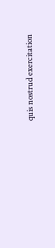quis nostrud exercitation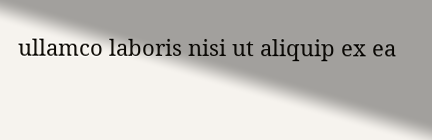ullamco laboris nisi ut aliquip ex ea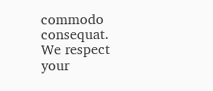commodo consequat.
We respect your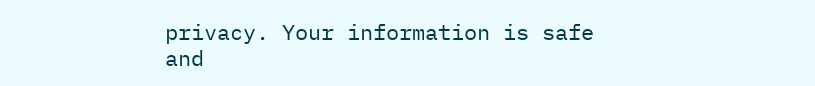privacy. Your information is safe and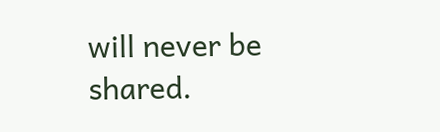will never be shared.